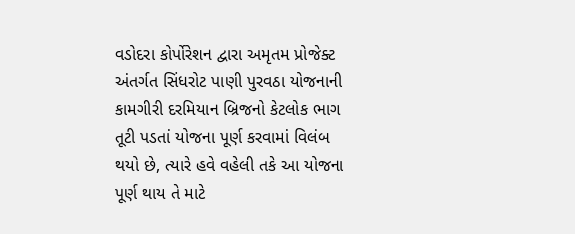વડોદરા કોર્પોરેશન દ્વારા અમૃતમ પ્રોજેક્ટ અંતર્ગત સિંધરોટ પાણી પુરવઠા યોજનાની કામગીરી દરમિયાન બ્રિજનો કેટલોક ભાગ તૂટી પડતાં યોજના પૂર્ણ કરવામાં વિલંબ થયો છે, ત્યારે હવે વહેલી તકે આ યોજના પૂર્ણ થાય તે માટે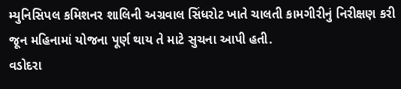મ્યુનિસિપલ કમિશનર શાલિની અગ્રવાલ સિંધરોટ ખાતે ચાલતી કામગીરીનું નિરીક્ષણ કરી જૂન મહિનામાં યોજના પૂર્ણ થાય તે માટે સુચના આપી હતી.
વડોદરા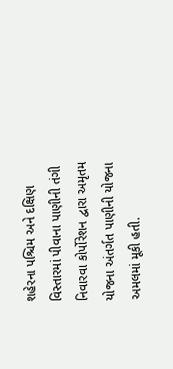શહેરના પશ્ચિમ અને દક્ષિણ વિસ્તારમાં પીવાના પાણીની તંગી નિવારવા કોર્પોરેશન દ્વારા અમૃતમ યોજના અંતર્ગત પાણીની યોજના અમલમાં મૂકી હતી.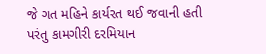જે ગત મહિને કાર્યરત થઈ જવાની હતી પરંતુ કામગીરી દરમિયાન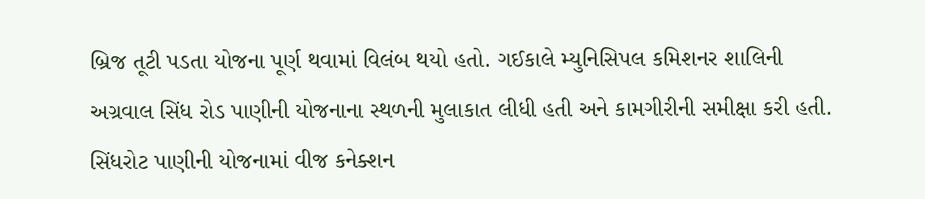બ્રિજ તૂટી પડતા યોજના પૂર્ણ થવામાં વિલંબ થયો હતો. ગઈકાલે મ્યુનિસિપલ કમિશનર શાલિની અગ્રવાલ સિંધ રોડ પાણીની યોજનાના સ્થળની મુલાકાત લીધી હતી અને કામગીરીની સમીક્ષા કરી હતી. સિંધરોટ પાણીની યોજનામાં વીજ કનેક્શન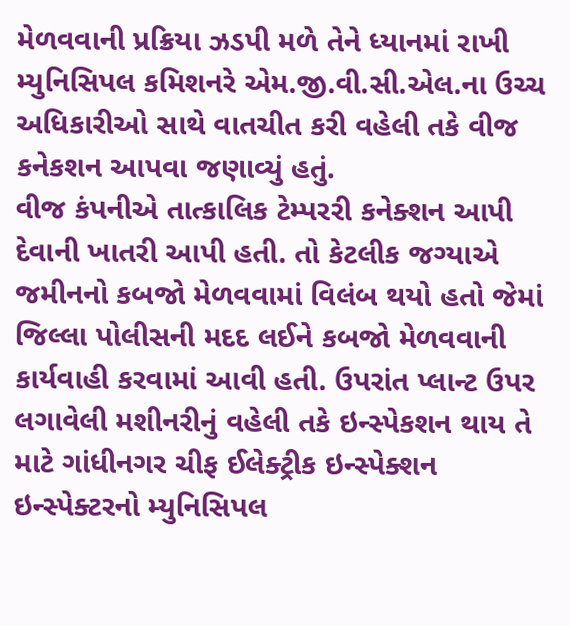મેળવવાની પ્રક્રિયા ઝડપી મળે તેને ધ્યાનમાં રાખી મ્યુનિસિપલ કમિશનરે એમ.જી.વી.સી.એલ.ના ઉચ્ચ અધિકારીઓ સાથે વાતચીત કરી વહેલી તકે વીજ કનેકશન આપવા જણાવ્યું હતું.
વીજ કંપનીએ તાત્કાલિક ટેમ્પરરી કનેક્શન આપી દેવાની ખાતરી આપી હતી. તો કેટલીક જગ્યાએ જમીનનો કબજો મેળવવામાં વિલંબ થયો હતો જેમાં જિલ્લા પોલીસની મદદ લઈને કબજો મેળવવાની કાર્યવાહી કરવામાં આવી હતી. ઉપરાંત પ્લાન્ટ ઉપર લગાવેલી મશીનરીનું વહેલી તકે ઇન્સ્પેકશન થાય તે માટે ગાંધીનગર ચીફ ઈલેક્ટ્રીક ઇન્સ્પેક્શન ઇન્સ્પેક્ટરનો મ્યુનિસિપલ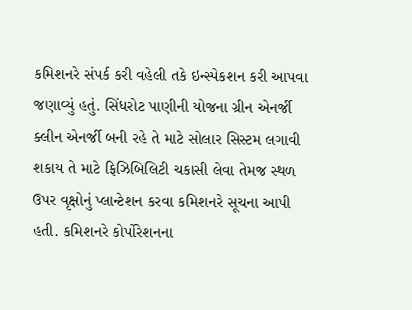કમિશનરે સંપર્ક કરી વહેલી તકે ઇન્સ્પેકશન કરી આપવા જણાવ્યું હતું. સિંધરોટ પાણીની યોજના ગ્રીન એનર્જી ક્લીન એનર્જી બની રહે તે માટે સોલાર સિસ્ટમ લગાવી શકાય તે માટે ફિઝિબિલિટી ચકાસી લેવા તેમજ સ્થળ ઉપર વૃક્ષોનું પ્લાન્ટેશન કરવા કમિશનરે સૂચના આપી હતી. કમિશનરે કોર્પોરેશનના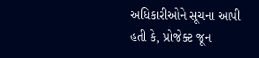અધિકારીઓને સૂચના આપી હતી કે, પ્રોજેક્ટ જૂન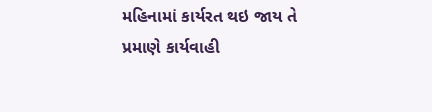મહિનામાં કાર્યરત થઇ જાય તે પ્રમાણે કાર્યવાહી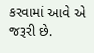કરવામાં આવે એ જરૂરી છે.